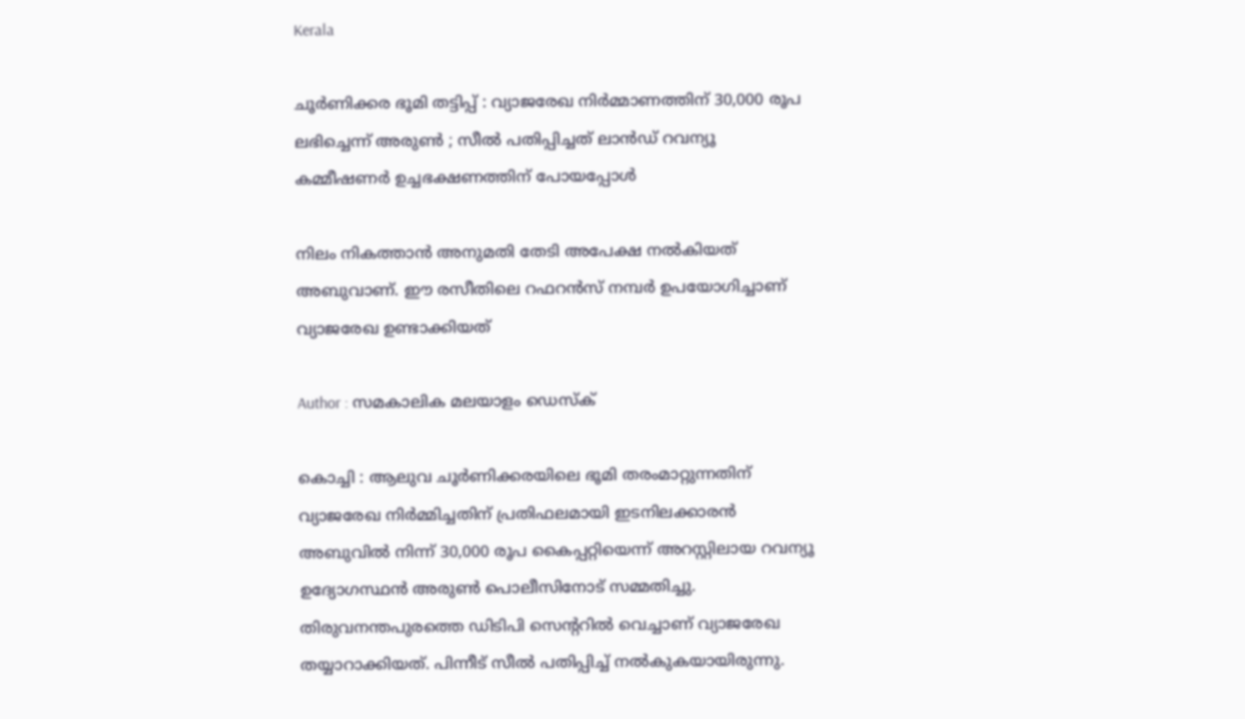Kerala

ചൂര്‍ണിക്കര ഭൂമി തട്ടിപ്പ് : വ്യാജരേഖ നിര്‍മ്മാണത്തിന് 30,000 രൂപ ലഭിച്ചെന്ന് അരുണ്‍ ; സീല്‍ പതിപ്പിച്ചത് ലാന്‍ഡ് റവന്യൂ കമ്മീഷണര്‍ ഉച്ചഭക്ഷണത്തിന് പോയപ്പോള്‍

നിലം നികത്താന്‍ അനുമതി തേടി അപേക്ഷ നല്‍കിയത് അബുവാണ്. ഈ രസീതിലെ റഫറന്‍സ് നമ്പര്‍ ഉപയോഗിച്ചാണ് വ്യാജരേഖ ഉണ്ടാക്കിയത്

Author : സമകാലിക മലയാളം ഡെസ്ക്

കൊച്ചി : ആലുവ ചൂര്‍ണിക്കരയിലെ ഭൂമി തരംമാറ്റുന്നതിന് വ്യാജരേഖ നിര്‍മ്മിച്ചതിന് പ്രതിഫലമായി ഇടനിലക്കാരന്‍ അബുവില്‍ നിന്ന് 30,000 രൂപ കൈപ്പറ്റിയെന്ന് അറസ്റ്റിലായ റവന്യൂ ഉദ്യോഗസ്ഥന്‍ അരുണ്‍ പൊലീസിനോട് സമ്മതിച്ചു. തിരുവനന്തപുരത്തെ ഡിടിപി സെന്ററില്‍ വെച്ചാണ് വ്യാജരേഖ തയ്യാറാക്കിയത്. പിന്നീട് സീല്‍ പതിപ്പിച്ച് നല്‍കുകയായിരുന്നു.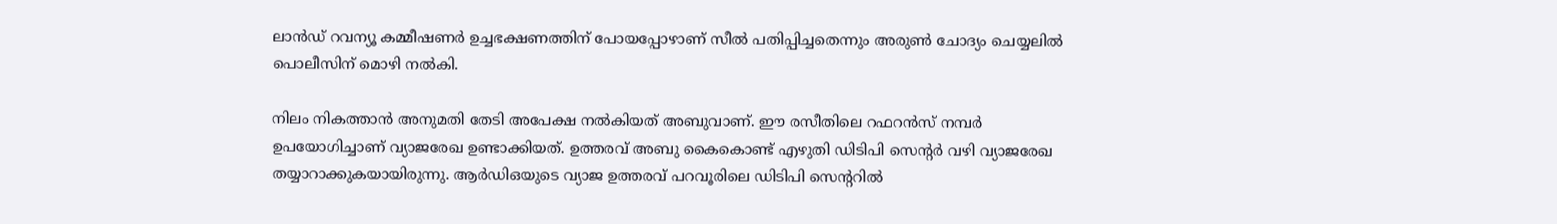ലാന്‍ഡ് റവന്യൂ കമ്മീഷണര്‍ ഉച്ചഭക്ഷണത്തിന് പോയപ്പോഴാണ് സീല്‍ പതിപ്പിച്ചതെന്നും അരുണ്‍ ചോദ്യം ചെയ്യലില്‍ പൊലീസിന് മൊഴി നല്‍കി.

നിലം നികത്താന്‍ അനുമതി തേടി അപേക്ഷ നല്‍കിയത് അബുവാണ്. ഈ രസീതിലെ റഫറന്‍സ് നമ്പര്‍ ഉപയോഗിച്ചാണ് വ്യാജരേഖ ഉണ്ടാക്കിയത്. ഉത്തരവ് അബു കൈകൊണ്ട് എഴുതി ഡിടിപി സെന്റര്‍ വഴി വ്യാജരേഖ തയ്യാറാക്കുകയായിരുന്നു. ആര്‍ഡിഒയുടെ വ്യാജ ഉത്തരവ് പറവൂരിലെ ഡിടിപി സെന്ററില്‍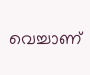വെച്ചാണ്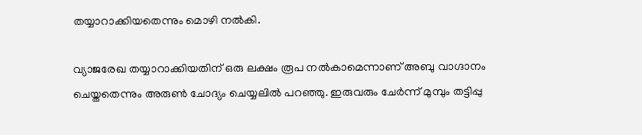തയ്യാറാക്കിയതെന്നും മൊഴി നല്‍കി.

വ്യാജരേഖ തയ്യാറാക്കിയതിന് ഒരു ലക്ഷം രൂപ നല്‍കാമെന്നാണ് അബു വാഗ്ദാനം ചെയ്തതെന്നും അരുണ്‍ ചോദ്യം ചെയ്യലില്‍ പറഞ്ഞു. ഇരുവരും ചേര്‍ന്ന് മുമ്പും തട്ടിപ്പു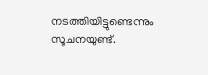നടത്തിയിട്ടുണ്ടെന്നും സൂചനയുണ്ട്.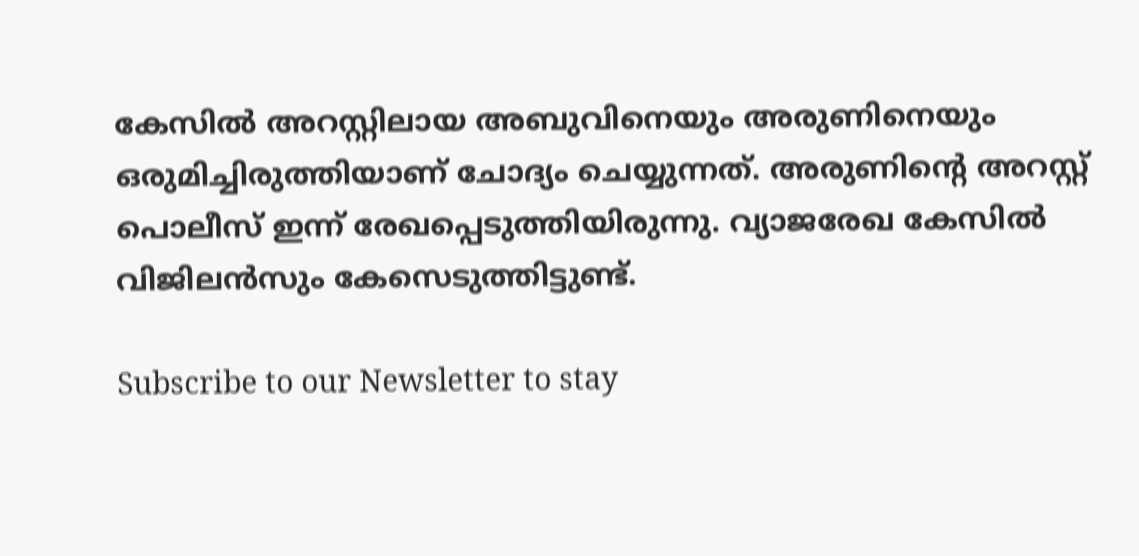കേസില്‍ അറസ്റ്റിലായ അബുവിനെയും അരുണിനെയും ഒരുമിച്ചിരുത്തിയാണ് ചോദ്യം ചെയ്യുന്നത്. അരുണിന്റെ അറസ്റ്റ് പൊലീസ് ഇന്ന് രേഖപ്പെടുത്തിയിരുന്നു. വ്യാജരേഖ കേസില്‍ വിജിലന്‍സും കേസെടുത്തിട്ടുണ്ട്.

Subscribe to our Newsletter to stay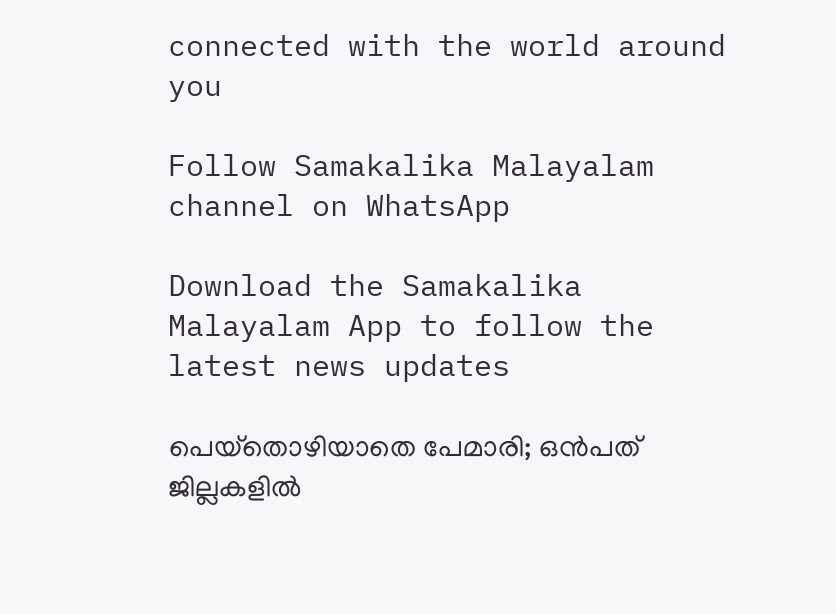connected with the world around you

Follow Samakalika Malayalam channel on WhatsApp

Download the Samakalika Malayalam App to follow the latest news updates

പെയ്‌തൊഴിയാതെ പേമാരി; ഒന്‍പത് ജില്ലകളില്‍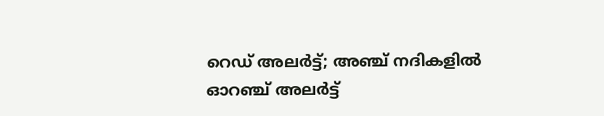റെഡ് അലര്‍ട്ട്; അഞ്ച് നദികളില്‍ ഓറഞ്ച് അലര്‍ട്ട്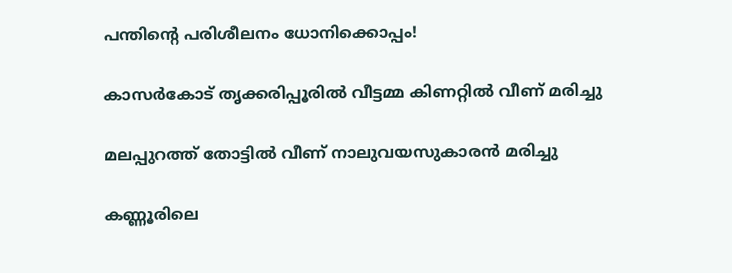പന്തിന്റെ പരിശീലനം ധോനിക്കൊപ്പം!

കാസര്‍കോട് തൃക്കരിപ്പൂരില്‍ വീട്ടമ്മ കിണറ്റില്‍ വീണ് മരിച്ചു

മലപ്പുറത്ത് തോട്ടില്‍ വീണ് നാലുവയസുകാരന്‍ മരിച്ചു

കണ്ണൂരിലെ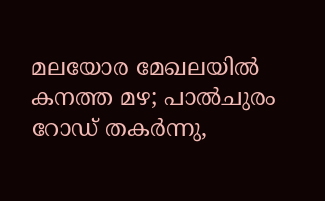മലയോര മേഖലയില്‍ കനത്ത മഴ; പാല്‍ചുരം റോഡ് തകര്‍ന്നു,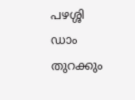പഴശ്ശി ഡാം തുറക്കും